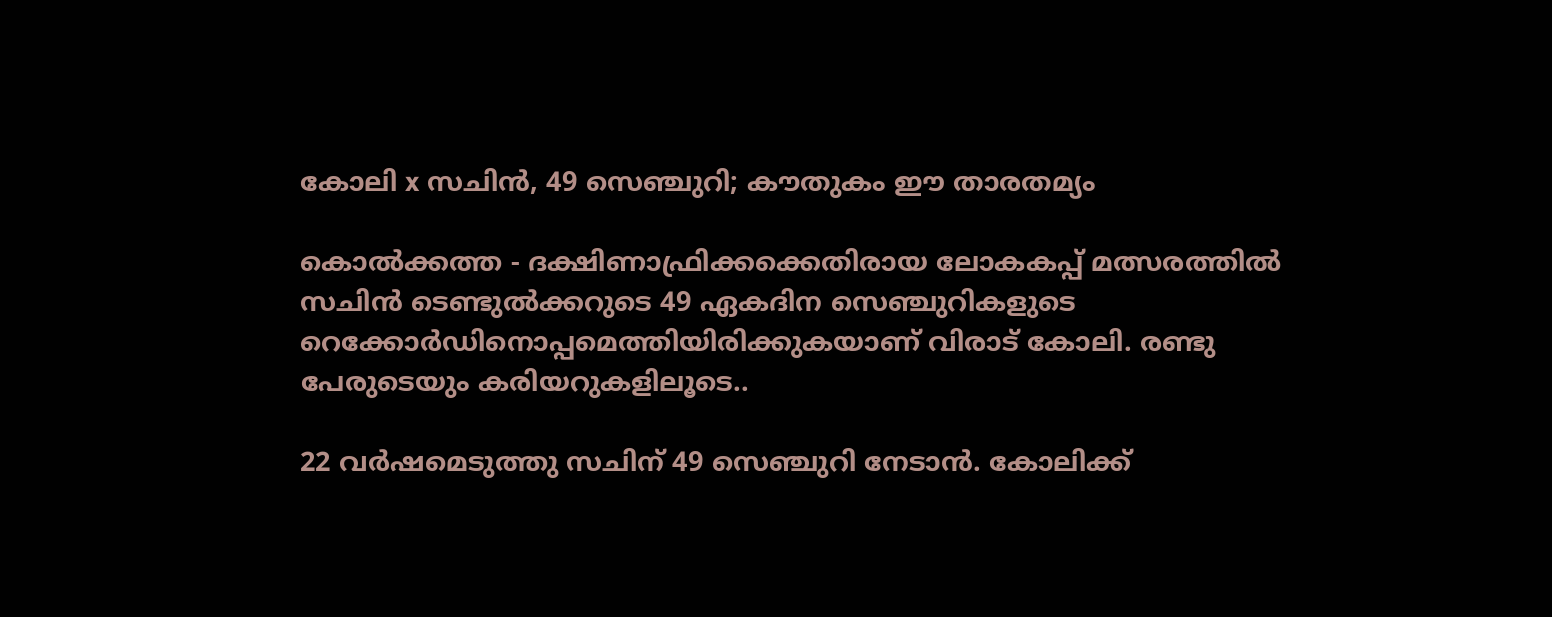കോലി x സചിന്‍, 49 സെഞ്ചുറി; കൗതുകം ഈ താരതമ്യം

കൊല്‍ക്കത്ത - ദക്ഷിണാഫ്രിക്കക്കെതിരായ ലോകകപ്പ് മത്സരത്തില്‍ സചിന്‍ ടെണ്ടുല്‍ക്കറുടെ 49 ഏകദിന സെഞ്ചുറികളുടെ റെക്കോര്‍ഡിനൊപ്പമെത്തിയിരിക്കുകയാണ് വിരാട് കോലി. രണ്ടു പേരുടെയും കരിയറുകളിലൂടെ..

22 വര്‍ഷമെടുത്തു സചിന് 49 സെഞ്ചുറി നേടാന്‍. കോലിക്ക്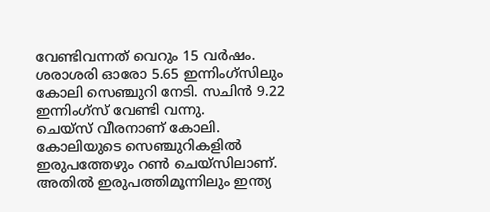വേണ്ടിവന്നത് വെറും 15 വര്‍ഷം. ശരാശരി ഓരോ 5.65 ഇന്നിംഗ്‌സിലും കോലി സെഞ്ചുറി നേടി. സചിന്‍ 9.22 ഇന്നിംഗ്‌സ് വേണ്ടി വന്നു.
ചെയ്‌സ് വീരനാണ് കോലി. കോലിയുടെ സെഞ്ചുറികളില്‍ ഇരുപത്തേഴും റണ്‍ ചെയ്‌സിലാണ്. അതില്‍ ഇരുപത്തിമൂന്നിലും ഇന്ത്യ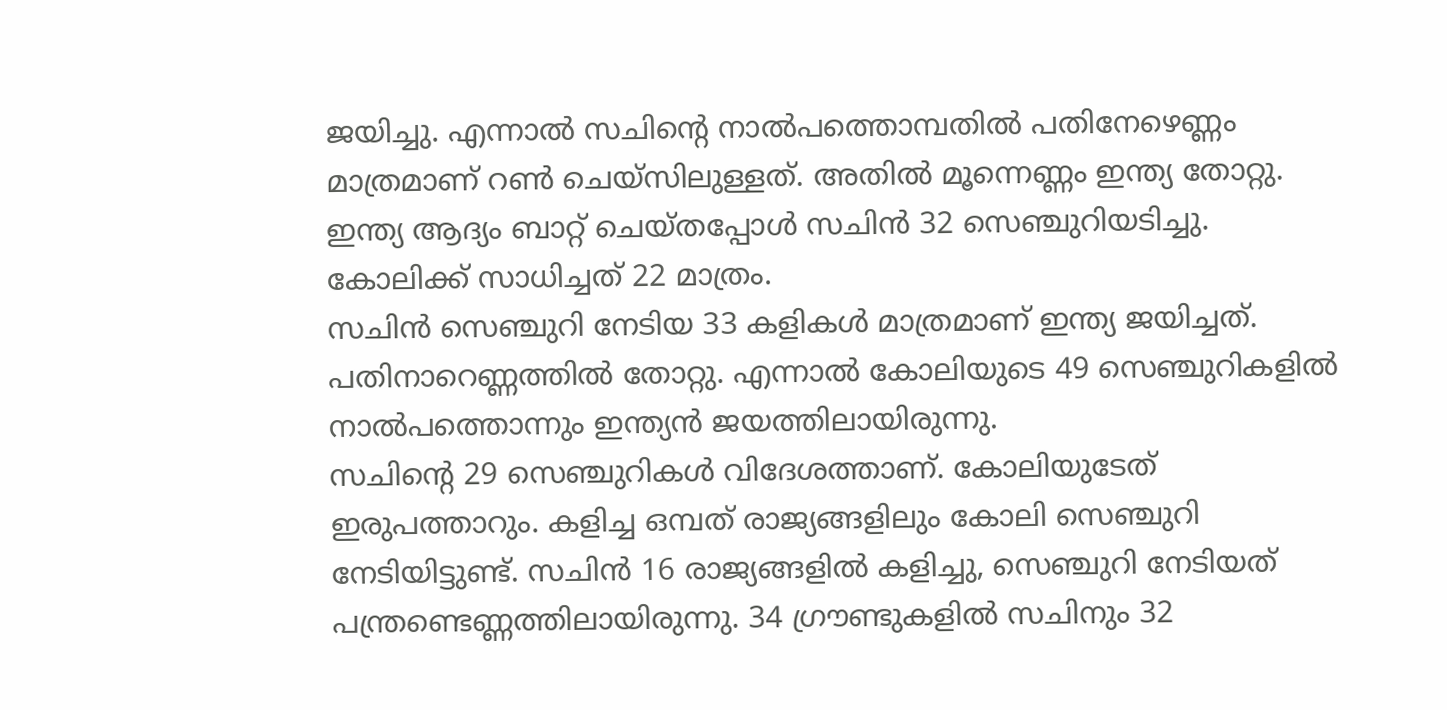ജയിച്ചു. എന്നാല്‍ സചിന്റെ നാല്‍പത്തൊമ്പതില്‍ പതിനേഴെണ്ണം മാത്രമാണ് റണ്‍ ചെയ്‌സിലുള്ളത്. അതില്‍ മൂന്നെണ്ണം ഇന്ത്യ തോറ്റു. ഇന്ത്യ ആദ്യം ബാറ്റ് ചെയ്തപ്പോള്‍ സചിന്‍ 32 സെഞ്ചുറിയടിച്ചു. കോലിക്ക് സാധിച്ചത് 22 മാത്രം.
സചിന്‍ സെഞ്ചുറി നേടിയ 33 കളികള്‍ മാത്രമാണ് ഇന്ത്യ ജയിച്ചത്. പതിനാറെണ്ണത്തില്‍ തോറ്റു. എന്നാല്‍ കോലിയുടെ 49 സെഞ്ചുറികളില്‍ നാല്‍പത്തൊന്നും ഇന്ത്യന്‍ ജയത്തിലായിരുന്നു.
സചിന്റെ 29 സെഞ്ചുറികള്‍ വിദേശത്താണ്. കോലിയുടേത് ഇരുപത്താറും. കളിച്ച ഒമ്പത് രാജ്യങ്ങളിലും കോലി സെഞ്ചുറി നേടിയിട്ടുണ്ട്. സചിന്‍ 16 രാജ്യങ്ങളില്‍ കളിച്ചു, സെഞ്ചുറി നേടിയത് പന്ത്രണ്ടെണ്ണത്തിലായിരുന്നു. 34 ഗ്രൗണ്ടുകളില്‍ സചിനും 32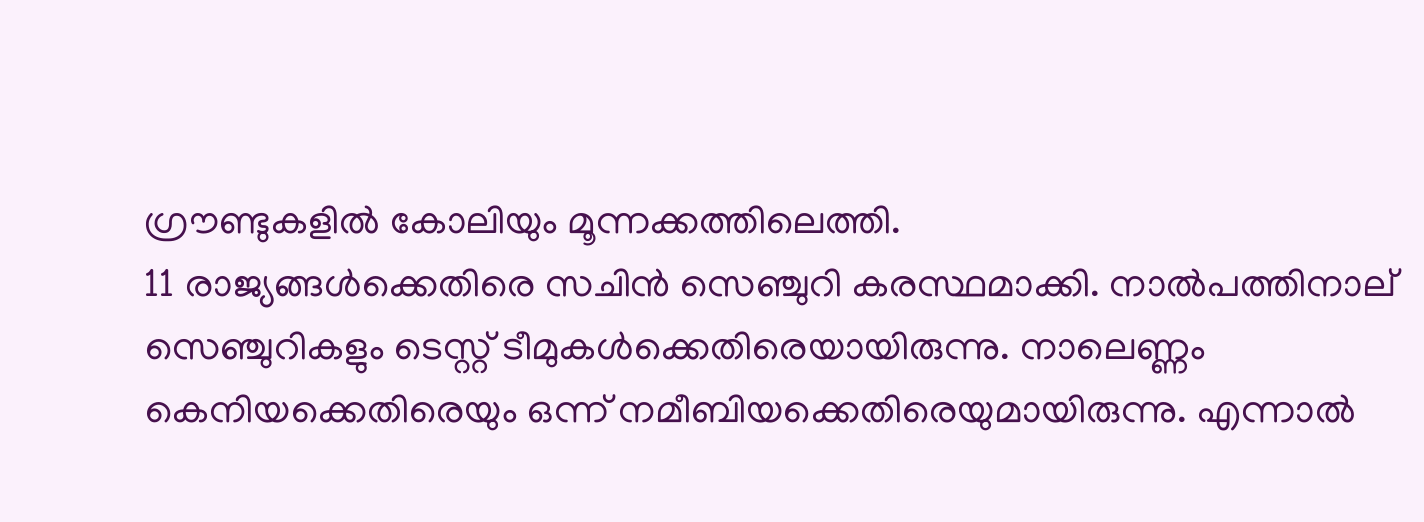ഗ്രൗണ്ടുകളില്‍ കോലിയും മൂന്നക്കത്തിലെത്തി.
11 രാജ്യങ്ങള്‍ക്കെതിരെ സചിന്‍ സെഞ്ചുറി കരസ്ഥമാക്കി. നാല്‍പത്തിനാല് സെഞ്ചുറികളും ടെസ്റ്റ് ടീമുകള്‍ക്കെതിരെയായിരുന്നു. നാലെണ്ണം കെനിയക്കെതിരെയും ഒന്ന് നമീബിയക്കെതിരെയുമായിരുന്നു. എന്നാല്‍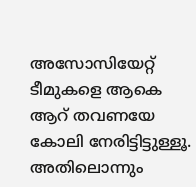അസോസിയേറ്റ് ടീമുകളെ ആകെ ആറ് തവണയേ കോലി നേരിട്ടിട്ടുള്ളൂ. അതിലൊന്നും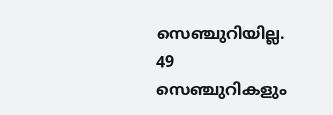സെഞ്ചുറിയില്ല. 49 സെഞ്ചുറികളും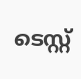ടെസ്റ്റ്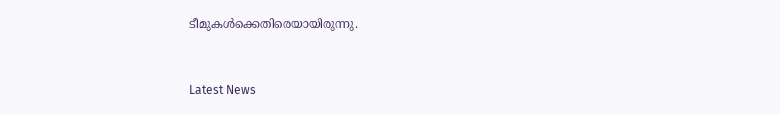ടീമുകള്‍ക്കെതിരെയായിരുന്നു.


Latest News